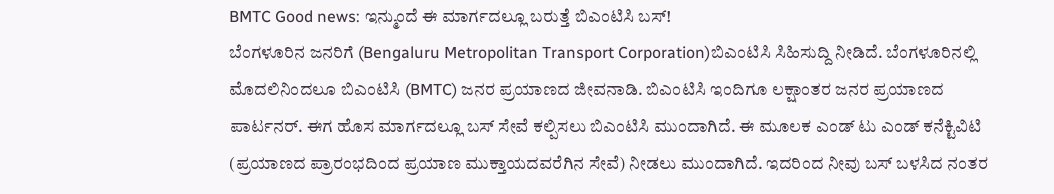BMTC Good news: ಇನ್ಮುಂದೆ ಈ ಮಾರ್ಗದಲ್ಲೂ ಬರುತ್ತೆ ಬಿಎಂಟಿಸಿ ಬಸ್!
ಬೆಂಗಳೂರಿನ ಜನರಿಗೆ (Bengaluru Metropolitan Transport Corporation)ಬಿಎಂಟಿಸಿ ಸಿಹಿಸುದ್ದಿ ನೀಡಿದೆ. ಬೆಂಗಳೂರಿನಲ್ಲಿ ಮೊದಲಿನಿಂದಲೂ ಬಿಎಂಟಿಸಿ (BMTC) ಜನರ ಪ್ರಯಾಣದ ಜೀವನಾಡಿ. ಬಿಎಂಟಿಸಿ ಇಂದಿಗೂ ಲಕ್ಷಾಂತರ ಜನರ ಪ್ರಯಾಣದ ಪಾರ್ಟನರ್. ಈಗ ಹೊಸ ಮಾರ್ಗದಲ್ಲೂ ಬಸ್ ಸೇವೆ ಕಲ್ಪಿಸಲು ಬಿಎಂಟಿಸಿ ಮುಂದಾಗಿದೆ. ಈ ಮೂಲಕ ಎಂಡ್ ಟು ಎಂಡ್ ಕನೆಕ್ಟಿವಿಟಿ (ಪ್ರಯಾಣದ ಪ್ರಾರಂಭದಿಂದ ಪ್ರಯಾಣ ಮುಕ್ತಾಯದವರೆಗಿನ ಸೇವೆ) ನೀಡಲು ಮುಂದಾಗಿದೆ. ಇದರಿಂದ ನೀವು ಬಸ್ ಬಳಸಿದ ನಂತರ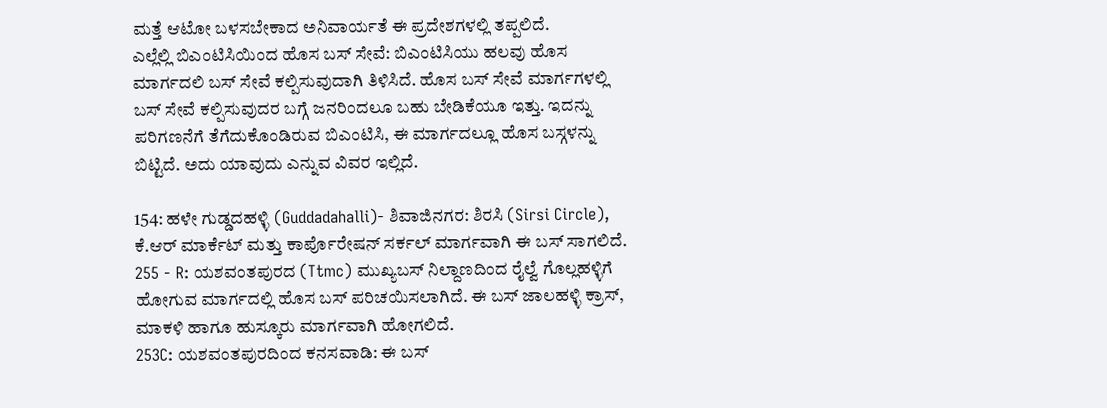ಮತ್ತೆ ಆಟೋ ಬಳಸಬೇಕಾದ ಅನಿವಾರ್ಯತೆ ಈ ಪ್ರದೇಶಗಳಲ್ಲಿ ತಪ್ಪಲಿದೆ.
ಎಲ್ಲೆಲ್ಲಿ ಬಿಎಂಟಿಸಿಯಿಂದ ಹೊಸ ಬಸ್ ಸೇವೆ: ಬಿಎಂಟಿಸಿಯು ಹಲವು ಹೊಸ ಮಾರ್ಗದಲಿ ಬಸ್ ಸೇವೆ ಕಲ್ಪಿಸುವುದಾಗಿ ತಿಳಿಸಿದೆ. ಹೊಸ ಬಸ್ ಸೇವೆ ಮಾರ್ಗಗಳಲ್ಲಿ ಬಸ್ ಸೇವೆ ಕಲ್ಪಿಸುವುದರ ಬಗ್ಗೆ ಜನರಿಂದಲೂ ಬಹು ಬೇಡಿಕೆಯೂ ಇತ್ತು. ಇದನ್ನು ಪರಿಗಣನೆಗೆ ತೆಗೆದುಕೊಂಡಿರುವ ಬಿಎಂಟಿಸಿ, ಈ ಮಾರ್ಗದಲ್ಲೂ ಹೊಸ ಬಸ್ಗಳನ್ನು ಬಿಟ್ಟಿದೆ. ಅದು ಯಾವುದು ಎನ್ನುವ ವಿವರ ಇಲ್ಲಿದೆ.

154: ಹಳೇ ಗುಡ್ಡದಹಳ್ಳಿ (Guddadahalli)- ಶಿವಾಜಿನಗರ: ಶಿರಸಿ (Sirsi Circle), ಕೆ.ಆರ್ ಮಾರ್ಕೆಟ್ ಮತ್ತು ಕಾರ್ಪೊರೇಷನ್ ಸರ್ಕಲ್ ಮಾರ್ಗವಾಗಿ ಈ ಬಸ್ ಸಾಗಲಿದೆ.
255 - R: ಯಶವಂತಪುರದ (Ttmc) ಮುಖ್ಯಬಸ್ ನಿಲ್ದಾಣದಿಂದ ರೈಲ್ವೆ ಗೊಲ್ಲಹಳ್ಳಿಗೆ ಹೋಗುವ ಮಾರ್ಗದಲ್ಲಿ ಹೊಸ ಬಸ್ ಪರಿಚಯಿಸಲಾಗಿದೆ. ಈ ಬಸ್ ಜಾಲಹಳ್ಳಿ ಕ್ರಾಸ್, ಮಾಕಳಿ ಹಾಗೂ ಹುಸ್ಕೂರು ಮಾರ್ಗವಾಗಿ ಹೋಗಲಿದೆ.
253C: ಯಶವಂತಪುರದಿಂದ ಕನಸವಾಡಿ: ಈ ಬಸ್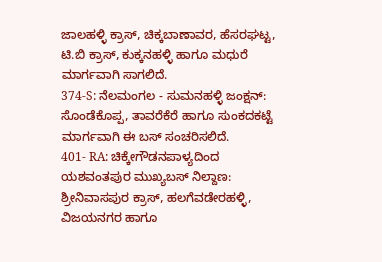ಜಾಲಹಳ್ಳಿ ಕ್ರಾಸ್, ಚಿಕ್ಕಬಾಣಾವರ, ಹೆಸರಘಟ್ಟ, ಟಿ.ಬಿ ಕ್ರಾಸ್, ಕುಕ್ಕನಹಳ್ಳಿ ಹಾಗೂ ಮಧುರೆ ಮಾರ್ಗವಾಗಿ ಸಾಗಲಿದೆ.
374-S: ನೆಲಮಂಗಲ - ಸುಮನಹಳ್ಳಿ ಜಂಕ್ಷನ್: ಸೊಂಡೆಕೊಪ್ಪ, ತಾವರೆಕೆರೆ ಹಾಗೂ ಸುಂಕದಕಟ್ಟೆ ಮಾರ್ಗವಾಗಿ ಈ ಬಸ್ ಸಂಚರಿಸಲಿದೆ.
401- RA: ಚಿಕ್ಕೇಗೌಡನಪಾಳ್ಯದಿಂದ ಯಶವಂತಪುರ ಮುಖ್ಯಬಸ್ ನಿಲ್ದಾಣ: ಶ್ರೀನಿವಾಸಪುರ ಕ್ರಾಸ್, ಹಲಗೆವಡೇರಹಳ್ಳಿ, ವಿಜಯನಗರ ಹಾಗೂ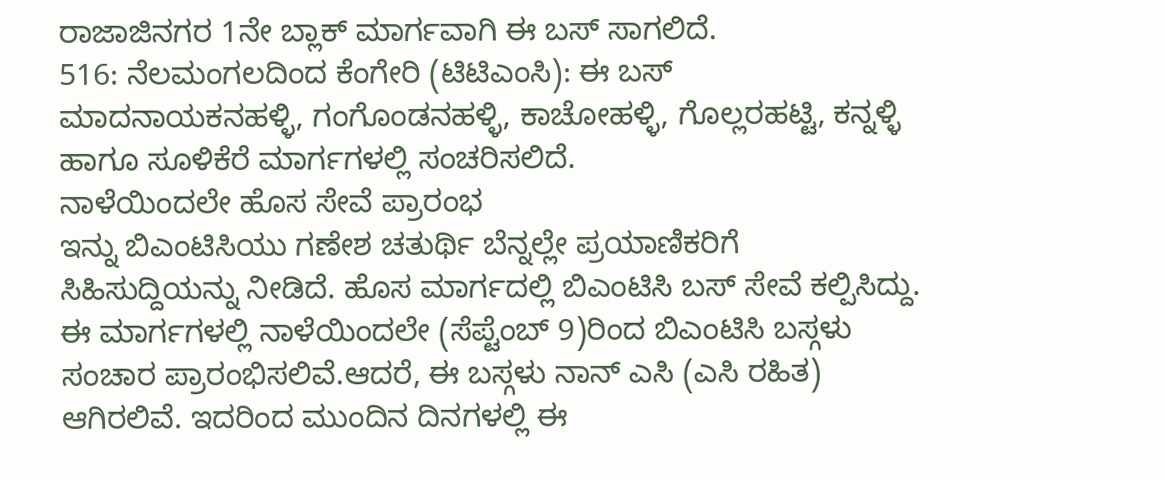ರಾಜಾಜಿನಗರ 1ನೇ ಬ್ಲಾಕ್ ಮಾರ್ಗವಾಗಿ ಈ ಬಸ್ ಸಾಗಲಿದೆ.
516: ನೆಲಮಂಗಲದಿಂದ ಕೆಂಗೇರಿ (ಟಿಟಿಎಂಸಿ): ಈ ಬಸ್ ಮಾದನಾಯಕನಹಳ್ಳಿ, ಗಂಗೊಂಡನಹಳ್ಳಿ, ಕಾಚೋಹಳ್ಳಿ, ಗೊಲ್ಲರಹಟ್ಟಿ, ಕನ್ನಳ್ಳಿ ಹಾಗೂ ಸೂಳಿಕೆರೆ ಮಾರ್ಗಗಳಲ್ಲಿ ಸಂಚರಿಸಲಿದೆ.
ನಾಳೆಯಿಂದಲೇ ಹೊಸ ಸೇವೆ ಪ್ರಾರಂಭ
ಇನ್ನು ಬಿಎಂಟಿಸಿಯು ಗಣೇಶ ಚತುರ್ಥಿ ಬೆನ್ನಲ್ಲೇ ಪ್ರಯಾಣಿಕರಿಗೆ ಸಿಹಿಸುದ್ದಿಯನ್ನು ನೀಡಿದೆ. ಹೊಸ ಮಾರ್ಗದಲ್ಲಿ ಬಿಎಂಟಿಸಿ ಬಸ್ ಸೇವೆ ಕಲ್ಪಿಸಿದ್ದು. ಈ ಮಾರ್ಗಗಳಲ್ಲಿ ನಾಳೆಯಿಂದಲೇ (ಸೆಪ್ಟೆಂಬ್ 9)ರಿಂದ ಬಿಎಂಟಿಸಿ ಬಸ್ಗಳು ಸಂಚಾರ ಪ್ರಾರಂಭಿಸಲಿವೆ.ಆದರೆ, ಈ ಬಸ್ಗಳು ನಾನ್ ಎಸಿ (ಎಸಿ ರಹಿತ) ಆಗಿರಲಿವೆ. ಇದರಿಂದ ಮುಂದಿನ ದಿನಗಳಲ್ಲಿ ಈ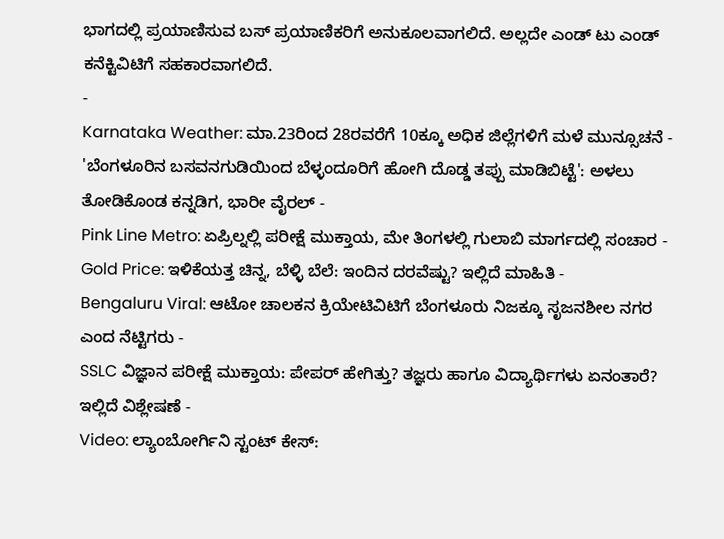ಭಾಗದಲ್ಲಿ ಪ್ರಯಾಣಿಸುವ ಬಸ್ ಪ್ರಯಾಣಿಕರಿಗೆ ಅನುಕೂಲವಾಗಲಿದೆ. ಅಲ್ಲದೇ ಎಂಡ್ ಟು ಎಂಡ್ ಕನೆಕ್ಟಿವಿಟಿಗೆ ಸಹಕಾರವಾಗಲಿದೆ.
-
Karnataka Weather: ಮಾ.23ರಿಂದ 28ರವರೆಗೆ 10ಕ್ಕೂ ಅಧಿಕ ಜಿಲ್ಲೆಗಳಿಗೆ ಮಳೆ ಮುನ್ಸೂಚನೆ -
'ಬೆಂಗಳೂರಿನ ಬಸವನಗುಡಿಯಿಂದ ಬೆಳ್ಳಂದೂರಿಗೆ ಹೋಗಿ ದೊಡ್ಡ ತಪ್ಪು ಮಾಡಿಬಿಟ್ಟೆ': ಅಳಲು ತೋಡಿಕೊಂಡ ಕನ್ನಡಿಗ, ಭಾರೀ ವೈರಲ್ -
Pink Line Metro: ಏಪ್ರಿಲ್ನಲ್ಲಿ ಪರೀಕ್ಷೆ ಮುಕ್ತಾಯ, ಮೇ ತಿಂಗಳಲ್ಲಿ ಗುಲಾಬಿ ಮಾರ್ಗದಲ್ಲಿ ಸಂಚಾರ -
Gold Price: ಇಳಿಕೆಯತ್ತ ಚಿನ್ನ, ಬೆಳ್ಳಿ ಬೆಲೆ: ಇಂದಿನ ದರವೆಷ್ಟು? ಇಲ್ಲಿದೆ ಮಾಹಿತಿ -
Bengaluru Viral: ಆಟೋ ಚಾಲಕನ ಕ್ರಿಯೇಟಿವಿಟಿಗೆ ಬೆಂಗಳೂರು ನಿಜಕ್ಕೂ ಸೃಜನಶೀಲ ನಗರ ಎಂದ ನೆಟ್ಟಿಗರು -
SSLC ವಿಜ್ಞಾನ ಪರೀಕ್ಷೆ ಮುಕ್ತಾಯ: ಪೇಪರ್ ಹೇಗಿತ್ತು? ತಜ್ಞರು ಹಾಗೂ ವಿದ್ಯಾರ್ಥಿಗಳು ಏನಂತಾರೆ? ಇಲ್ಲಿದೆ ವಿಶ್ಲೇಷಣೆ -
Video: ಲ್ಯಾಂಬೋರ್ಗಿನಿ ಸ್ಟಂಟ್ ಕೇಸ್: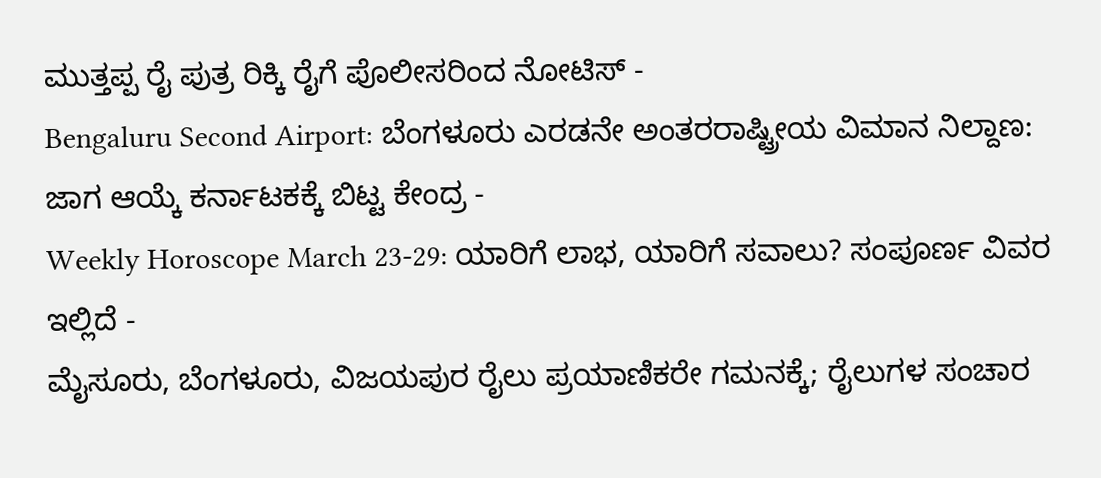ಮುತ್ತಪ್ಪ ರೈ ಪುತ್ರ ರಿಕ್ಕಿ ರೈಗೆ ಪೊಲೀಸರಿಂದ ನೋಟಿಸ್ -
Bengaluru Second Airport: ಬೆಂಗಳೂರು ಎರಡನೇ ಅಂತರರಾಷ್ಟ್ರೀಯ ವಿಮಾನ ನಿಲ್ದಾಣ: ಜಾಗ ಆಯ್ಕೆ ಕರ್ನಾಟಕಕ್ಕೆ ಬಿಟ್ಟ ಕೇಂದ್ರ -
Weekly Horoscope March 23-29: ಯಾರಿಗೆ ಲಾಭ, ಯಾರಿಗೆ ಸವಾಲು? ಸಂಪೂರ್ಣ ವಿವರ ಇಲ್ಲಿದೆ -
ಮೈಸೂರು, ಬೆಂಗಳೂರು, ವಿಜಯಪುರ ರೈಲು ಪ್ರಯಾಣಿಕರೇ ಗಮನಕ್ಕೆ; ರೈಲುಗಳ ಸಂಚಾರ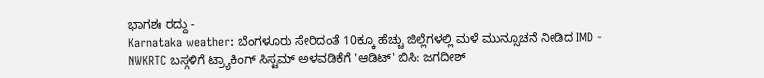ಭಾಗಶಃ ರದ್ದು -
Karnataka weather: ಬೆಂಗಳೂರು ಸೇರಿದಂತೆ 10ಕ್ಕೂ ಹೆಚ್ಚು ಜಿಲ್ಲೆಗಳಲ್ಲಿ ಮಳೆ ಮುನ್ಸೂಚನೆ ನೀಡಿದ IMD -
NWKRTC ಬಸ್ಗಳಿಗೆ ಟ್ರ್ಯಾಕಿಂಗ್ ಸಿಸ್ಟಮ್ ಅಳವಡಿಕೆಗೆ 'ಆಡಿಟ್' ಬಿಸಿ: ಜಗದೀಶ್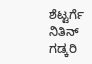ಶೆಟ್ಟರ್ಗೆ ನಿತಿನ್ ಗಡ್ಕರಿ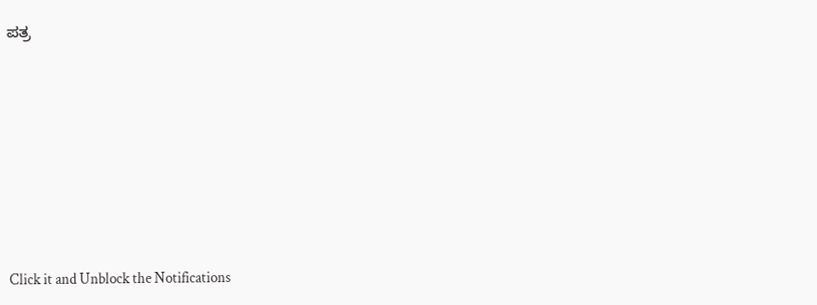ಪತ್ರ












Click it and Unblock the Notifications